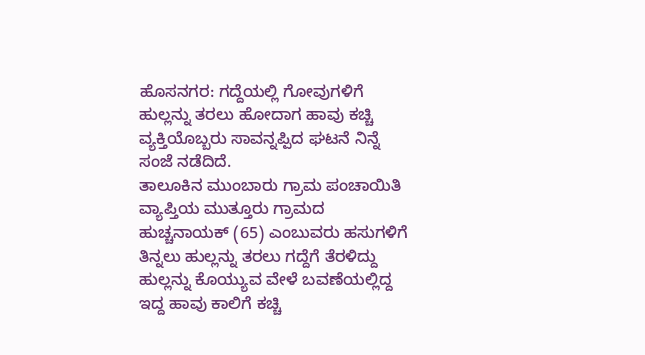ಹೊಸನಗರ: ಗದ್ದೆಯಲ್ಲಿ ಗೋವುಗಳಿಗೆ ಹುಲ್ಲನ್ನು ತರಲು ಹೋದಾಗ ಹಾವು ಕಚ್ಚಿ ವ್ಯಕ್ತಿಯೊಬ್ಬರು ಸಾವನ್ನಪ್ಪಿದ ಘಟನೆ ನಿನ್ನೆ ಸಂಜೆ ನಡೆದಿದೆ.
ತಾಲೂಕಿನ ಮುಂಬಾರು ಗ್ರಾಮ ಪಂಚಾಯಿತಿ ವ್ಯಾಪ್ತಿಯ ಮುತ್ತೂರು ಗ್ರಾಮದ ಹುಚ್ಚನಾಯಕ್ (65) ಎಂಬುವರು ಹಸುಗಳಿಗೆ ತಿನ್ನಲು ಹುಲ್ಲನ್ನು ತರಲು ಗದ್ದೆಗೆ ತೆರಳಿದ್ದು ಹುಲ್ಲನ್ನು ಕೊಯ್ಯುವ ವೇಳೆ ಬವಣೆಯಲ್ಲಿದ್ದ ಇದ್ದ ಹಾವು ಕಾಲಿಗೆ ಕಚ್ಚಿ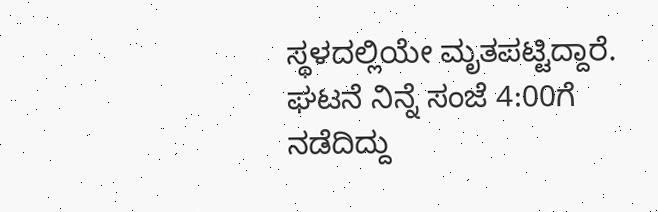ಸ್ಥಳದಲ್ಲಿಯೇ ಮೃತಪಟ್ಟಿದ್ದಾರೆ. ಘಟನೆ ನಿನ್ನೆ ಸಂಜೆ 4:00ಗೆ ನಡೆದಿದ್ದು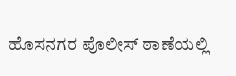ಹೊಸನಗರ ಪೊಲೀಸ್ ಠಾಣೆಯಲ್ಲಿ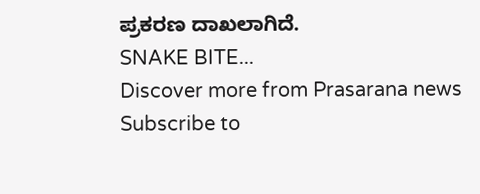ಪ್ರಕರಣ ದಾಖಲಾಗಿದೆ.
SNAKE BITE...
Discover more from Prasarana news
Subscribe to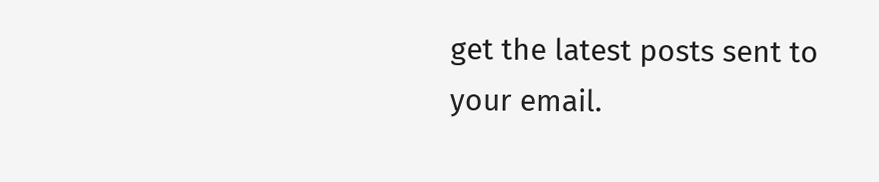get the latest posts sent to your email.